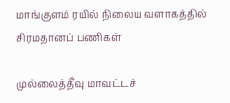மாங்குளம் ரயில் நிலைய வளாகத்தில் சிரமதானப் பணிகள்

முல்லைத்தீவு மாவட்டச்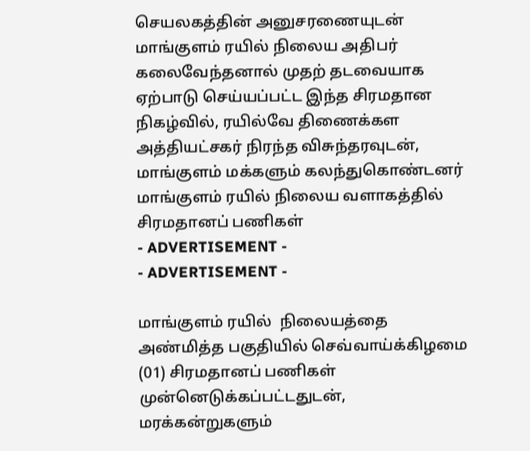செயலகத்தின் அனுசரணையுடன் மாங்குளம் ரயில் நிலைய அதிபர் கலைவேந்தனால் முதற் தடவையாக ஏற்பாடு செய்யப்பட்ட இந்த சிரமதான நிகழ்வில், ரயில்வே திணைக்கள அத்தியட்சகர் நிரந்த விசுந்தரவுடன், மாங்குளம் மக்களும் கலந்துகொண்டனர்
மாங்குளம் ரயில் நிலைய வளாகத்தில் சிரமதானப் பணிகள்
- ADVERTISEMENT -
- ADVERTISEMENT -

மாங்குளம் ரயில்  நிலையத்தை அண்மித்த பகுதியில் செவ்வாய்க்கிழமை (01) சிரமதானப் பணிகள் முன்னெடுக்கப்பட்டதுடன், மரக்கன்றுகளும்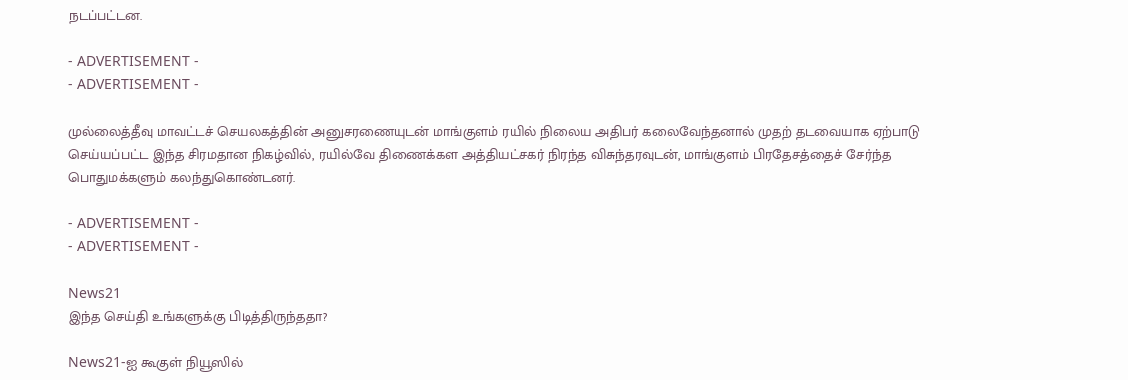நடப்பட்டன.

- ADVERTISEMENT -
- ADVERTISEMENT -

முல்லைத்தீவு மாவட்டச் செயலகத்தின் அனுசரணையுடன் மாங்குளம் ரயில் நிலைய அதிபர் கலைவேந்தனால் முதற் தடவையாக ஏற்பாடு செய்யப்பட்ட இந்த சிரமதான நிகழ்வில், ரயில்வே திணைக்கள அத்தியட்சகர் நிரந்த விசுந்தரவுடன், மாங்குளம் பிரதேசத்தைச் சேர்ந்த பொதுமக்களும் கலந்துகொண்டனர்.

- ADVERTISEMENT -
- ADVERTISEMENT -

News21
இந்த செய்தி உங்களுக்கு பிடித்திருந்ததா?

News21-ஐ கூகுள் நியூஸில்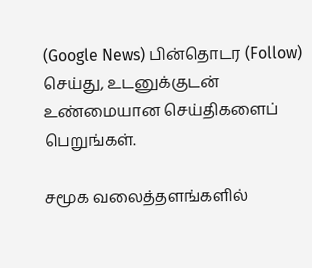(Google News) பின்தொடர (Follow) செய்து, உடனுக்குடன் உண்மையான செய்திகளைப் பெறுங்கள்.

சமூக வலைத்தளங்களில்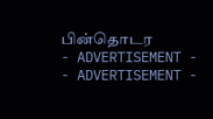பின்தொடர
- ADVERTISEMENT -
- ADVERTISEMENT -